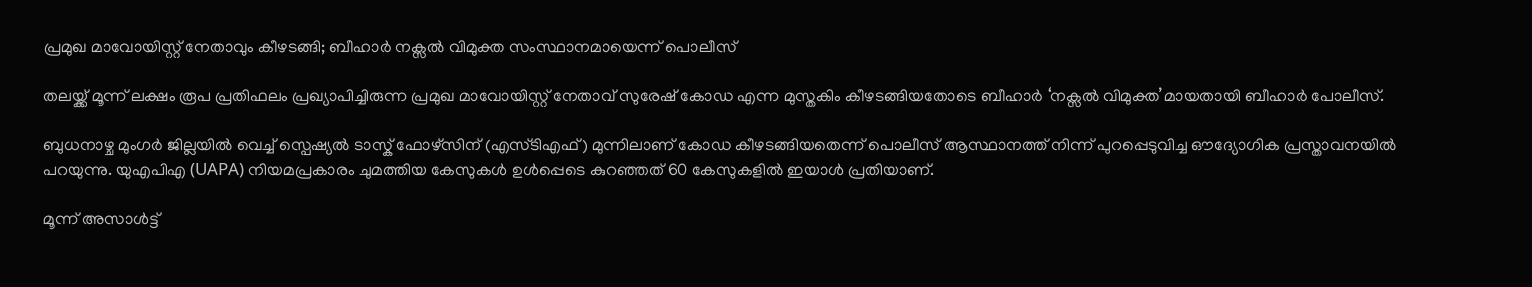പ്രമുഖ മാവോയിസ്റ്റ് നേതാവും കീഴടങ്ങി; ബീഹാര്‍ നക്സല്‍ വിമുക്ത സംസ്ഥാനമായെന്ന് പൊലീസ്

തലയ്ക്ക് മൂന്ന് ലക്ഷം രൂപ പ്രതിഫലം പ്രഖ്യാപിച്ചിരുന്ന പ്രമുഖ മാവോയിസ്റ്റ് നേതാവ് സുരേഷ് കോഡ എന്ന മുസ്തകിം കീഴടങ്ങിയതോടെ ബീഹാർ ‘നക്സല്‍ വിമുക്ത’മായതായി ബീഹാർ പോലീസ്.

ബുധനാഴ്ച മുംഗർ ജില്ലയില്‍ വെച്ച്‌ സ്പെഷ്യല്‍ ടാസ്ക് ഫോഴ്സിന് (എസ്ടിഎഫ്) മുന്നിലാണ് കോഡ കീഴടങ്ങിയതെന്ന് പൊലീസ് ആസ്ഥാനത്ത് നിന്ന് പുറപ്പെടുവിച്ച ഔദ്യോഗിക പ്രസ്താവനയില്‍ പറയുന്നു. യുഎപിഎ (UAPA) നിയമപ്രകാരം ചുമത്തിയ കേസുകള്‍ ഉള്‍പ്പെടെ കുറഞ്ഞത് 60 കേസുകളില്‍ ഇയാള്‍ പ്രതിയാണ്.

മൂന്ന് അസാള്‍ട്ട്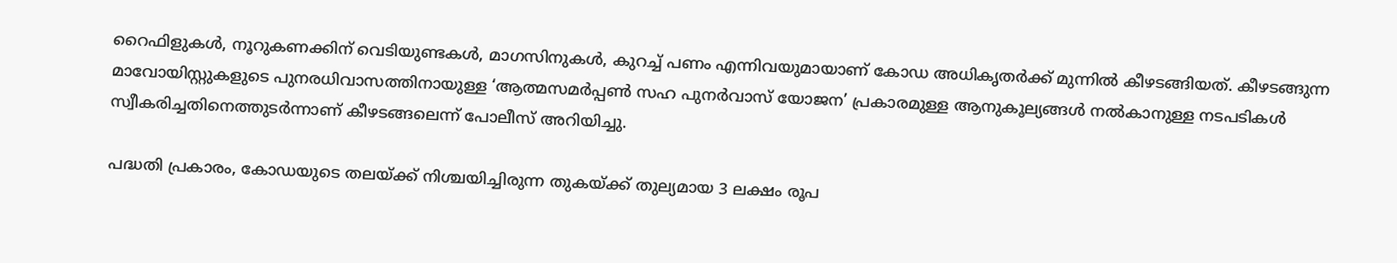റൈഫിളുകള്‍, നൂറുകണക്കിന് വെടിയുണ്ടകള്‍, മാഗസിനുകള്‍, കുറച്ച്‌ പണം എന്നിവയുമായാണ് കോഡ അധികൃതർക്ക് മുന്നില്‍ കീഴടങ്ങിയത്. കീഴടങ്ങുന്ന മാവോയിസ്റ്റുകളുടെ പുനരധിവാസത്തിനായുള്ള ‘ആത്മസമർപ്പണ്‍ സഹ പുനർവാസ് യോജന’ പ്രകാരമുള്ള ആനുകൂല്യങ്ങള്‍ നല്‍കാനുള്ള നടപടികള്‍ സ്വീകരിച്ചതിനെത്തുടർന്നാണ് കീഴടങ്ങലെന്ന് പോലീസ് അറിയിച്ചു.

പദ്ധതി പ്രകാരം, കോഡയുടെ തലയ്ക്ക് നിശ്ചയിച്ചിരുന്ന തുകയ്ക്ക് തുല്യമായ 3 ലക്ഷം രൂപ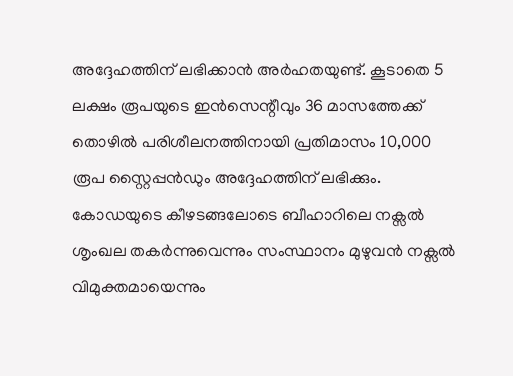അദ്ദേഹത്തിന് ലഭിക്കാൻ അർഹതയുണ്ട്. കൂടാതെ 5 ലക്ഷം രൂപയുടെ ഇൻസെന്റീവും 36 മാസത്തേക്ക് തൊഴില്‍ പരിശീലനത്തിനായി പ്രതിമാസം 10,000 രൂപ സ്റ്റൈപ്പൻഡും അദ്ദേഹത്തിന് ലഭിക്കും. കോഡയുടെ കീഴടങ്ങലോടെ ബീഹാറിലെ നക്സല്‍ ശൃംഖല തകർന്നുവെന്നും സംസ്ഥാനം മുഴുവൻ നക്സല്‍ വിമുക്തമായെന്നും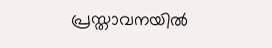പ്രസ്താവനയില്‍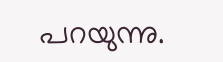പറയുന്നു.